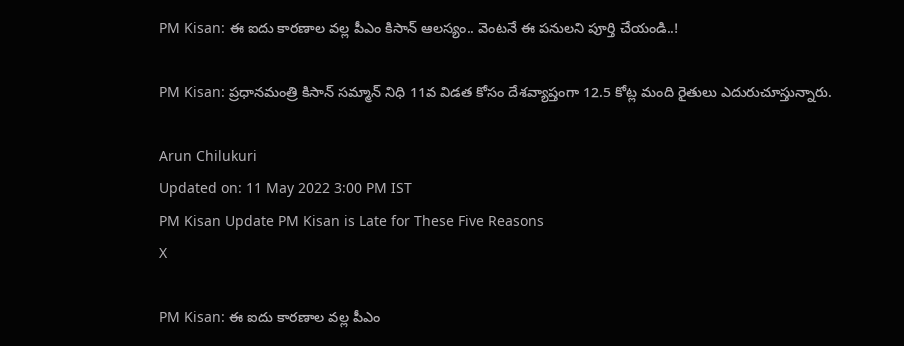PM Kisan: ఈ ఐదు కారణాల వల్ల పీఎం కిసాన్‌ ఆలస్యం.. వెంటనే ఈ పనులని పూర్తి చేయండి..!

PM Kisan: ప్రధానమంత్రి కిసాన్ సమ్మాన్ నిధి 11వ విడత కోసం దేశవ్యాప్తంగా 12.5 కోట్ల మంది రైతులు ఎదురుచూస్తున్నారు.

Arun Chilukuri
Updated on: 11 May 2022 3:00 PM IST
PM Kisan Update PM Kisan is Late for These Five Reasons
X

PM Kisan: ఈ ఐదు కారణాల వల్ల పీఎం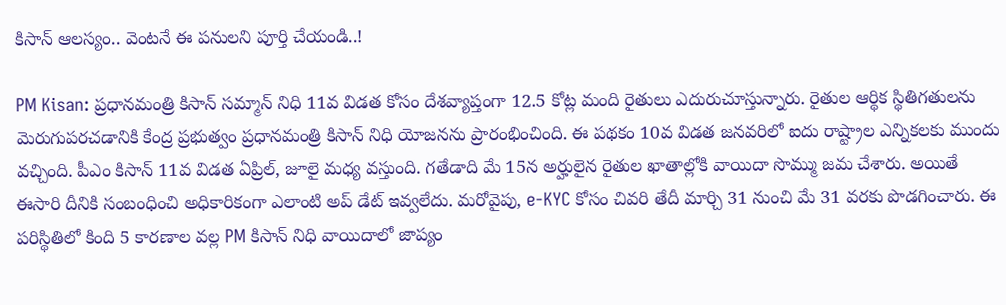కిసాన్‌ ఆలస్యం.. వెంటనే ఈ పనులని పూర్తి చేయండి..!

PM Kisan: ప్రధానమంత్రి కిసాన్ సమ్మాన్ నిధి 11వ విడత కోసం దేశవ్యాప్తంగా 12.5 కోట్ల మంది రైతులు ఎదురుచూస్తున్నారు. రైతుల ఆర్థిక స్థితిగతులను మెరుగుపరచడానికి కేంద్ర ప్రభుత్వం ప్రధానమంత్రి కిసాన్ నిధి యోజనను ప్రారంభించింది. ఈ పథకం 10వ విడత జనవరిలో ఐదు రాష్ట్రాల ఎన్నికలకు ముందు వచ్చింది. పీఎం కిసాన్ 11వ విడత ఏప్రిల్, జూలై మధ్య వస్తుంది. గతేడాది మే 15న అర్హులైన రైతుల ఖాతాల్లోకి వాయిదా సొమ్ము జమ చేశారు. అయితే ఈసారి దీనికి సంబంధించి అధికారికంగా ఎలాంటి అప్ డేట్ ఇవ్వలేదు. మరోవైపు, e-KYC కోసం చివరి తేదీ మార్చి 31 నుంచి మే 31 వరకు పొడగించారు. ఈ పరిస్థితిలో కింది 5 కారణాల వల్ల PM కిసాన్ నిధి వాయిదాలో జాప్యం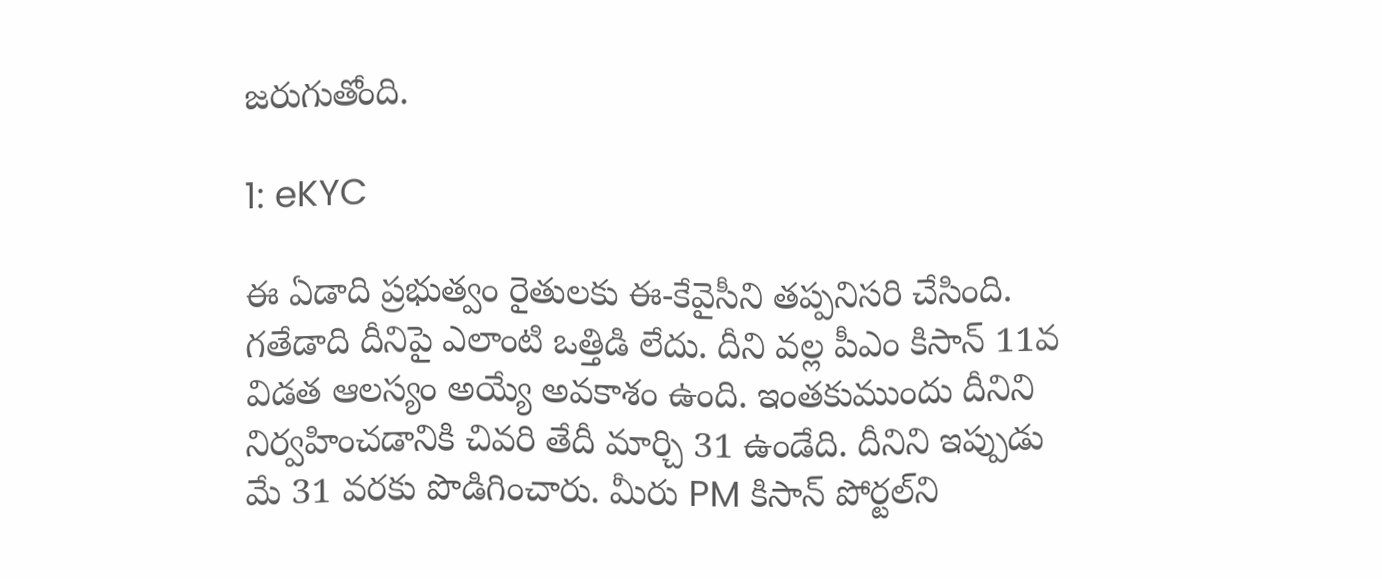జరుగుతోంది.

1: eKYC

ఈ ఏడాది ప్రభుత్వం రైతులకు ఈ-కేవైసీని తప్పనిసరి చేసింది. గతేడాది దీనిపై ఎలాంటి ఒత్తిడి లేదు. దీని వల్ల పీఎం కిసాన్ 11వ విడత ఆలస్యం అయ్యే అవకాశం ఉంది. ఇంతకుముందు దీనిని నిర్వహించడానికి చివరి తేదీ మార్చి 31 ఉండేది. దీనిని ఇప్పుడు మే 31 వరకు పొడిగించారు. మీరు PM కిసాన్ పోర్టల్‌ని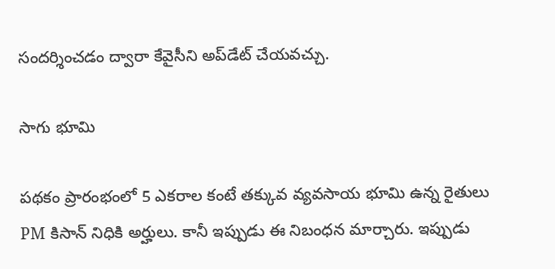సందర్శించడం ద్వారా కేవైసీని అప్‌డేట్‌ చేయవచ్చు.

సాగు భూమి

పథకం ప్రారంభంలో 5 ఎకరాల కంటే తక్కువ వ్యవసాయ భూమి ఉన్న రైతులు PM కిసాన్ నిధికి అర్హులు. కానీ ఇప్పుడు ఈ నిబంధన మార్చారు. ఇప్పుడు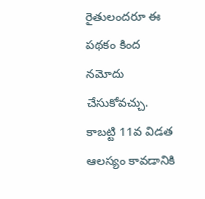రైతులందరూ ఈ పథకం కింద నమోదు చేసుకోవచ్చు. కాబట్టి 11వ విడత ఆలస్యం కావడానికి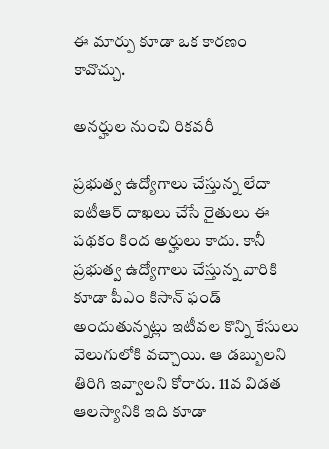ఈ మార్పు కూడా ఒక కారణం కావొచ్చు.

అనర్హుల నుంచి రికవరీ

ప్రభుత్వ ఉద్యోగాలు చేస్తున్న లేదా ఐటీఆర్ దాఖలు చేసే రైతులు ఈ పథకం కింద అర్హులు కాదు. కానీ ప్రభుత్వ ఉద్యోగాలు చేస్తున్న వారికి కూడా పీఎం కిసాన్ ఫండ్ అందుతున్నట్లు ఇటీవల కొన్ని కేసులు వెలుగులోకి వచ్చాయి. ఆ డబ్బులని తిరిగి ఇవ్వాలని కోరారు. 11వ విడత ఆలస్యానికి ఇది కూడా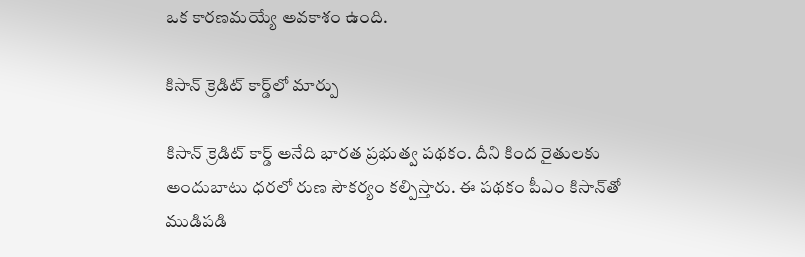ఒక కారణమయ్యే అవకాశం ఉంది.

కిసాన్ క్రెడిట్ కార్డ్‌లో మార్పు

కిసాన్ క్రెడిట్ కార్డ్ అనేది భారత ప్రభుత్వ పథకం. దీని కింద రైతులకు అందుబాటు ధరలో రుణ సౌకర్యం కల్పిస్తారు. ఈ పథకం పీఎం కిసాన్‌తో ముడిపడి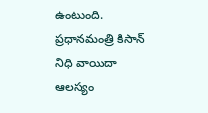ఉంటుంది. ప్రధానమంత్రి కిసాన్ నిధి వాయిదా ఆలస్యం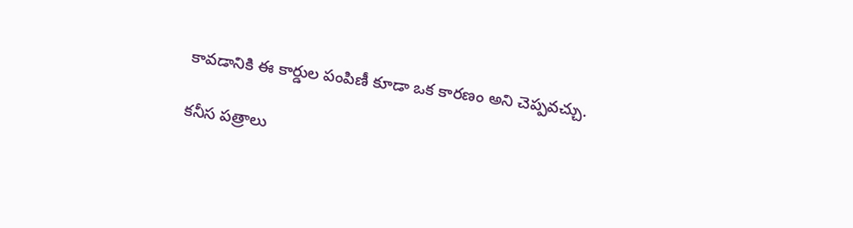కావడానికి ఈ కార్డుల పంపిణీ కూడా ఒక కారణం అని చెప్పవచ్చు.

కనీస పత్రాలు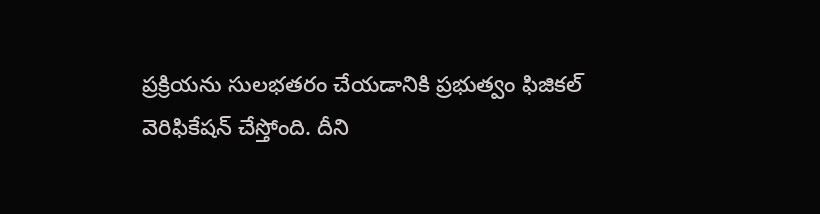ప్రక్రియను సులభతరం చేయడానికి ప్రభుత్వం ఫిజికల్ వెరిఫికేషన్ చేస్తోంది. దీని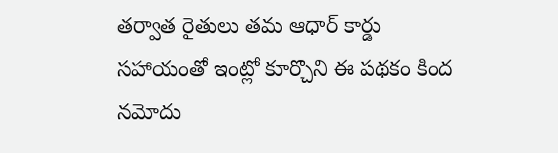తర్వాత రైతులు తమ ఆధార్ కార్డు సహాయంతో ఇంట్లో కూర్చొని ఈ పథకం కింద నమోదు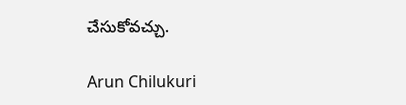చేసుకోవచ్చు.

Arun Chilukuri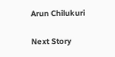Arun Chilukuri

Next Story